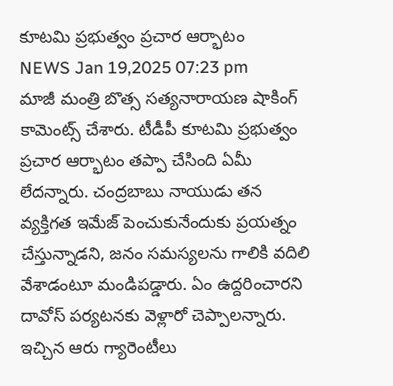కూటమి ప్రభుత్వం ప్రచార ఆర్భాటం
NEWS Jan 19,2025 07:23 pm
మాజీ మంత్రి బొత్స సత్యనారాయణ షాకింగ్ కామెంట్స్ చేశారు. టీడీపీ కూటమి ప్రభుత్వం ప్రచార ఆర్భాటం తప్పా చేసింది ఏమీ లేదన్నారు. చంద్రబాబు నాయుడు తన వ్యక్తిగత ఇమేజ్ పెంచుకునేందుకు ప్రయత్నం చేస్తున్నాడని, జనం సమస్యలను గాలికి వదిలి వేశాడంటూ మండిపడ్డారు. ఏం ఉద్దరించారని దావోస్ పర్యటనకు వెళ్లారో చెప్పాలన్నారు. ఇచ్చిన ఆరు గ్యారెంటీలు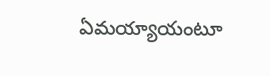ఏమయ్యాయంటూ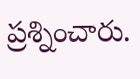ప్రశ్నించారు.